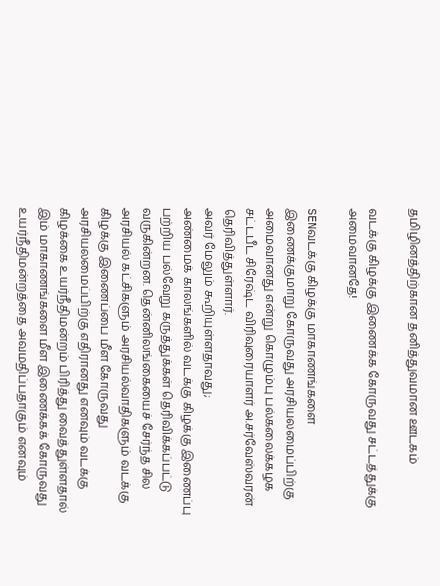தமிழினத்திற்கான தனித்துவமான ஊடகம்

வடக்கு கிழக்கு இணைக்க கோருவது சட்டத்துக்கு அமைவானதே!

SENவடக்கு கிழக்கு மாகாணங்களை இணைக்குமாறு கோருவது அரசியலமைப்பிற்கு அமைவானது என்று கொழும்பு பல்கலைக்கழக சட்டபீட சிரேஷ்ட விரிவுரையாளர் அ.சர்வேஸ்வரன் தெரிவித்துள்ளார்.
அவர் மேலும் கூறியுள்ளதாவது;
அண்மைக் காலங்களில் வடக்கு கிழக்கு இணைப்பு பற்றிய பல்வேறு கருத்துக்கள் தெரிவிக்கப்பட்டு வருகின்றன. தென்னிலங்கையைச் சேர்ந்த சில அரசியல் கட்சிகளும் அரசியல்வாதிகளும் வடக்கு கிழக்கு இணைப்பை மீள கோருவது அரசியலமைப்பிற்கு எதிரானது எனவும் வடக்கு கிழக்கை உயர்நீதிமன்றம் பிரித்து வைத்துள்ளதால் இம் மாகாணங்களை மீள இணைக்கக் கோருவது உயர்நீதிமன்றத்தை அவமதிப்பதாகும் எனவும்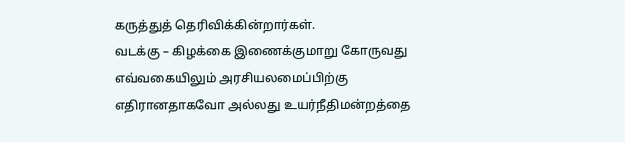கருத்துத் தெரிவிக்கின்றார்கள்.
வடக்கு – கிழக்கை இணைக்குமாறு கோருவது எவ்வகையிலும் அரசியலமைப்பிற்கு எதிரானதாகவோ அல்லது உயர்நீதிமன்றத்தை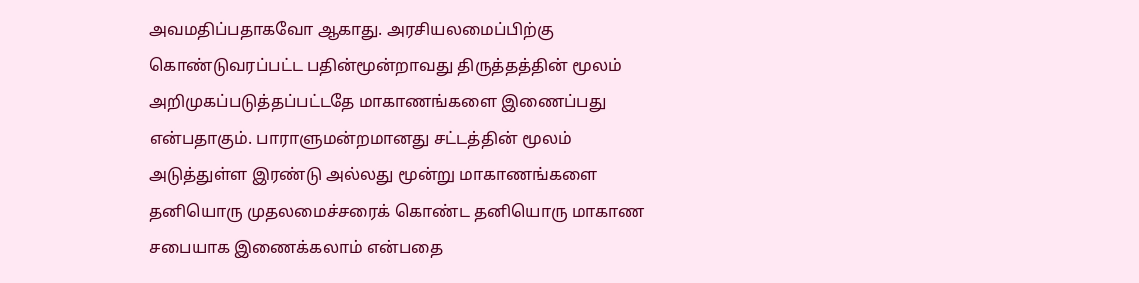அவமதிப்பதாகவோ ஆகாது. அரசியலமைப்பிற்கு கொண்டுவரப்பட்ட பதின்மூன்றாவது திருத்தத்தின் மூலம் அறிமுகப்படுத்தப்பட்டதே மாகாணங்களை இணைப்பது என்பதாகும். பாராளுமன்றமானது சட்டத்தின் மூலம் அடுத்துள்ள இரண்டு அல்லது மூன்று மாகாணங்களை தனியொரு முதலமைச்சரைக் கொண்ட தனியொரு மாகாண சபையாக இணைக்கலாம் என்பதை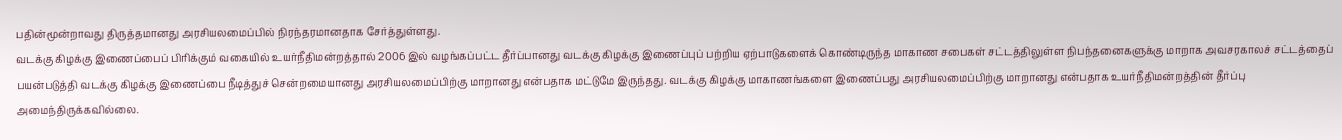பதின்மூன்றாவது திருத்தமானது அரசியலமைப்பில் நிரந்தரமானதாக சேர்த்துள்ளது.
வடக்கு கிழக்கு இணைப்பைப் பிரிக்கும் வகையில் உயர்நீதிமன்றத்தால் 2006 இல் வழங்கப்பட்ட தீர்ப்பானது வடக்கு கிழக்கு இணைப்புப் பற்றிய ஏற்பாடுகளைக் கொண்டிருந்த மாகாண சபைகள் சட்டத்திலுள்ள நிபந்தனைகளுக்கு மாறாக அவசரகாலச் சட்டத்தைப் பயன்படுத்தி வடக்கு கிழக்கு இணைப்பை நீடித்துச் சென்றமையானது அரசியலமைப்பிற்கு மாறானது என்பதாக மட்டுமே இருந்தது. வடக்கு கிழக்கு மாகாணங்களை இணைப்பது அரசியலமைப்பிற்கு மாறானது என்பதாக உயர்நீதிமன்றத்தின் தீர்ப்பு அமைந்திருக்கவில்லை.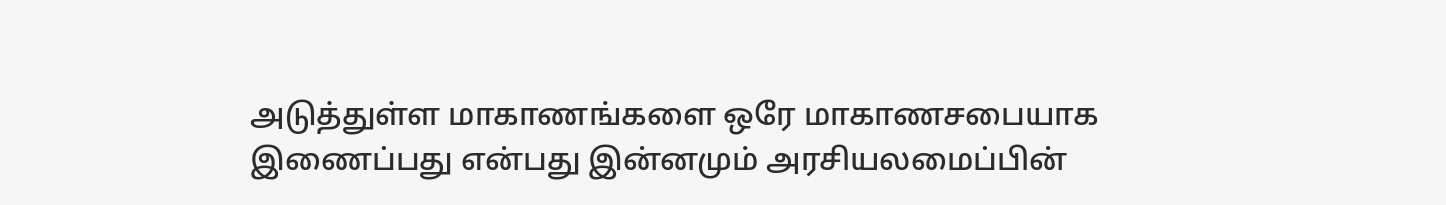அடுத்துள்ள மாகாணங்களை ஒரே மாகாணசபையாக இணைப்பது என்பது இன்னமும் அரசியலமைப்பின்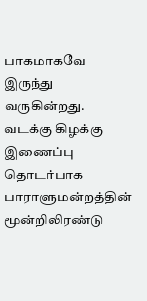பாகமாகவே இருந்து வருகின்றது. வடக்கு கிழக்கு இணைப்பு தொடர்பாக பாராளுமன்றத்தின் மூன்றிலிரண்டு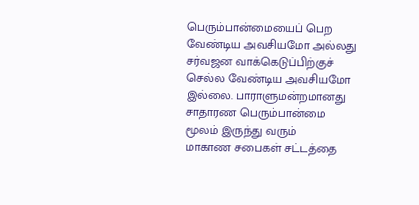பெரும்பான்மையைப் பெற வேண்டிய அவசியமோ அல்லது சர்வஜன வாக்கெடுப்பிற்குச் செல்ல வேண்டிய அவசியமோ இல்லை. பாராளுமன்றமானது சாதாரண பெரும்பான்மை மூலம் இருந்து வரும்
மாகாண சபைகள் சட்டத்தை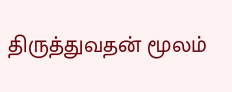திருத்துவதன் மூலம்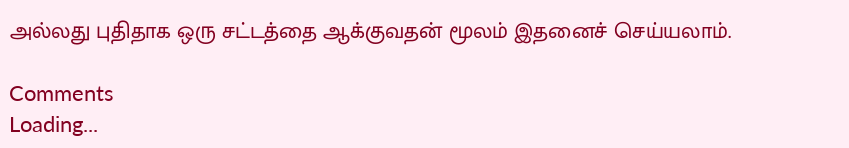அல்லது புதிதாக ஒரு சட்டத்தை ஆக்குவதன் மூலம் இதனைச் செய்யலாம்.

Comments
Loading...